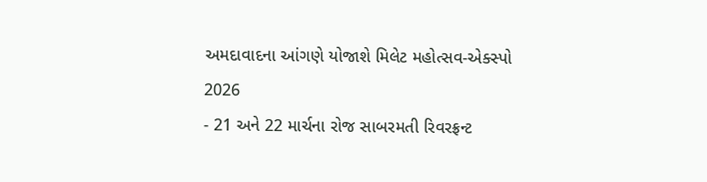અમદાવાદના આંગણે યોજાશે મિલેટ મહોત્સવ-એક્સ્પો 2026
- 21 અને 22 માર્ચના રોજ સાબરમતી રિવરફ્રન્ટ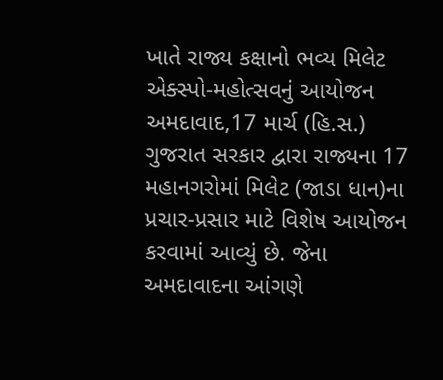ખાતે રાજ્ય કક્ષાનો ભવ્ય મિલેટ એક્સ્પો-મહોત્સવનું આયોજન અમદાવાદ,17 માર્ચ (હિ.સ.) ગુજરાત સરકાર દ્વારા રાજ્યના 17 મહાનગરોમાં મિલેટ (જાડા ધાન)ના પ્રચાર-પ્રસાર માટે વિશેષ આયોજન કરવામાં આવ્યું છે. જેના
અમદાવાદના આંગણે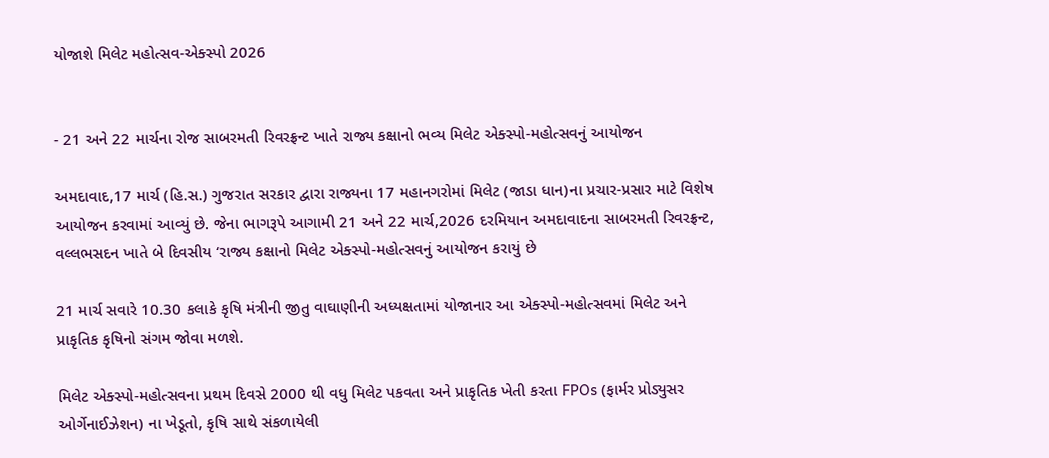યોજાશે મિલેટ મહોત્સવ-એક્સ્પો 2026


- 21 અને 22 માર્ચના રોજ સાબરમતી રિવરફ્રન્ટ ખાતે રાજ્ય કક્ષાનો ભવ્ય મિલેટ એક્સ્પો-મહોત્સવનું આયોજન

અમદાવાદ,17 માર્ચ (હિ.સ.) ગુજરાત સરકાર દ્વારા રાજ્યના 17 મહાનગરોમાં મિલેટ (જાડા ધાન)ના પ્રચાર-પ્રસાર માટે વિશેષ આયોજન કરવામાં આવ્યું છે. જેના ભાગરૂપે આગામી 21 અને 22 માર્ચ,2026 દરમિયાન અમદાવાદના સાબરમતી રિવરફ્રન્ટ, વલ્લભસદન ખાતે બે દિવસીય ‘રાજ્ય કક્ષાનો મિલેટ એક્સ્પો-મહોત્સવનું આયોજન કરાયું છે

21 માર્ચ સવારે 10.30 કલાકે કૃષિ મંત્રીની જીતુ વાઘાણીની અધ્યક્ષતામાં યોજાનાર આ એક્સ્પો-મહોત્સવમાં મિલેટ અને પ્રાકૃતિક કૃષિનો સંગમ જોવા મળશે.

મિલેટ એક્સ્પો-મહોત્સવના પ્રથમ દિવસે 2000 થી વધુ મિલેટ પકવતા અને પ્રાકૃતિક ખેતી કરતા FPOs (ફાર્મર પ્રોડ્યુસર ઓર્ગેનાઈઝેશન) ના ખેડૂતો, કૃષિ સાથે સંકળાયેલી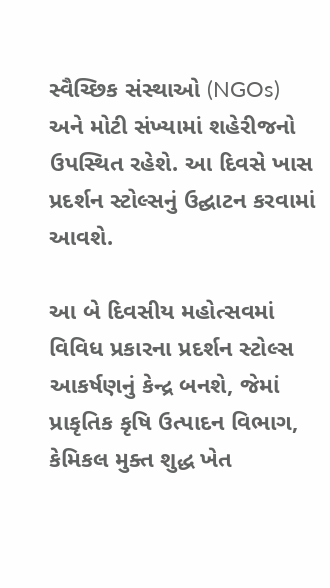સ્વૈચ્છિક સંસ્થાઓ (NGOs) અને મોટી સંખ્યામાં શહેરીજનો ઉપસ્થિત રહેશે. આ દિવસે ખાસ પ્રદર્શન સ્ટોલ્સનું ઉદ્ઘાટન કરવામાં આવશે.

આ બે દિવસીય મહોત્સવમાં વિવિધ પ્રકારના પ્રદર્શન સ્ટોલ્સ આકર્ષણનું કેન્દ્ર બનશે, જેમાં પ્રાકૃતિક કૃષિ ઉત્પાદન વિભાગ, કેમિકલ મુક્ત શુદ્ધ ખેત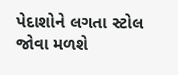પેદાશોને લગતા સ્ટોલ જોવા મળશે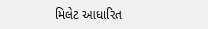મિલેટ આધારિત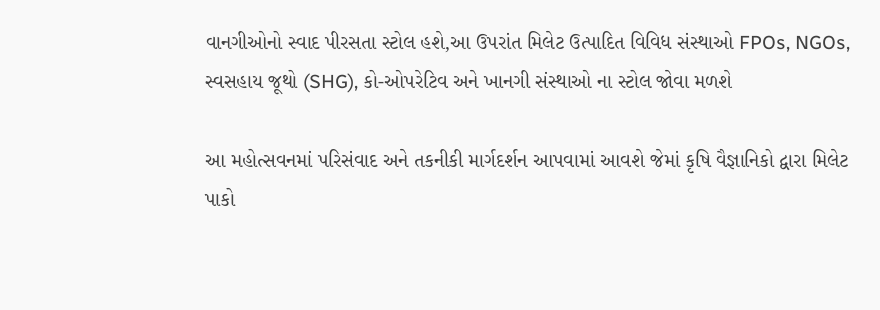વાનગીઓનો સ્વાદ પીરસતા સ્ટોલ હશે,આ ઉપરાંત મિલેટ ઉત્પાદિત વિવિધ સંસ્થાઓ FPOs, NGOs, સ્વસહાય જૂથો (SHG), કો-ઓપરેટિવ અને ખાનગી સંસ્થાઓ ના સ્ટોલ જોવા મળશે

આ મહોત્સવનમાં પરિસંવાદ અને તકનીકી માર્ગદર્શન આપવામાં આવશે જેમાં કૃષિ વૈજ્ઞાનિકો દ્વારા મિલેટ પાકો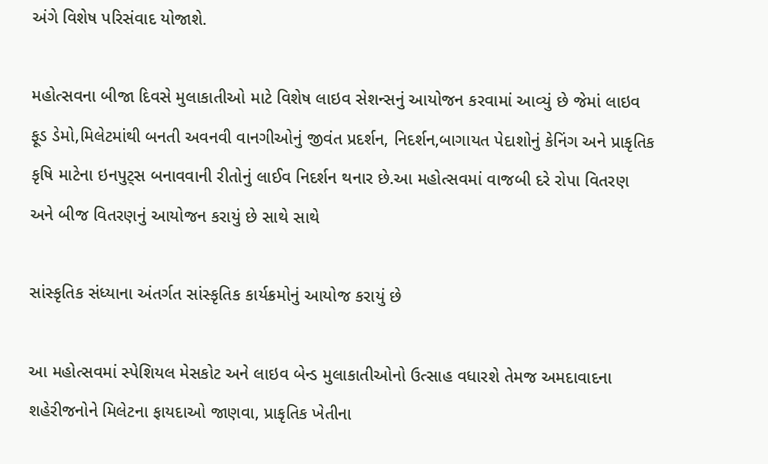અંગે વિશેષ પરિસંવાદ યોજાશે.

મહોત્સવના બીજા દિવસે મુલાકાતીઓ માટે વિશેષ લાઇવ સેશન્સનું આયોજન કરવામાં આવ્યું છે જેમાં લાઇવ ફૂડ ડેમો,મિલેટમાંથી બનતી અવનવી વાનગીઓનું જીવંત પ્રદર્શન, નિદર્શન,બાગાયત પેદાશોનું કેનિંગ અને પ્રાકૃતિક કૃષિ માટેના ઇનપુટ્સ બનાવવાની રીતોનું લાઈવ નિદર્શન થનાર છે.આ મહોત્સવમાં વાજબી દરે રોપા વિતરણ અને બીજ વિતરણનું આયોજન કરાયું છે સાથે સાથે

સાંસ્કૃતિક સંધ્યાના અંતર્ગત સાંસ્કૃતિક કાર્યક્રમોનું આયોજ કરાયું છે

આ મહોત્સવમાં સ્પેશિયલ મેસકોટ અને લાઇવ બેન્ડ મુલાકાતીઓનો ઉત્સાહ વધારશે તેમજ અમદાવાદના શહેરીજનોને મિલેટના ફાયદાઓ જાણવા, પ્રાકૃતિક ખેતીના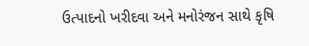ઉત્પાદનો ખરીદવા અને મનોરંજન સાથે કૃષિ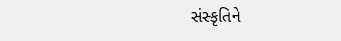સંસ્કૃતિને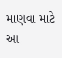માણવા માટે આ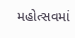મહોત્સવમાં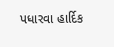પધારવા હાર્દિક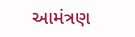આમંત્રણ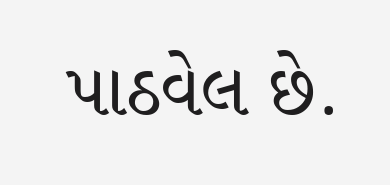પાઠવેલ છે.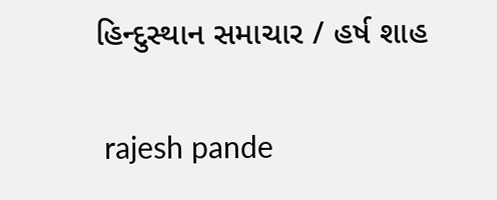હિન્દુસ્થાન સમાચાર / હર્ષ શાહ


 rajesh pande